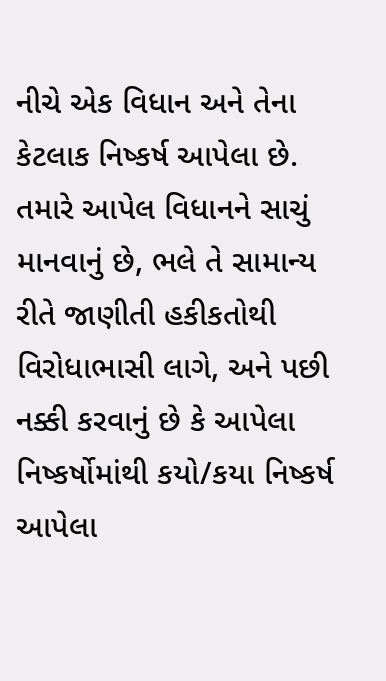નીચે એક વિધાન અને તેના કેટલાક નિષ્કર્ષ આપેલા છે. તમારે આપેલ વિધાનને સાચું માનવાનું છે, ભલે તે સામાન્ય રીતે જાણીતી હકીકતોથી વિરોધાભાસી લાગે, અને પછી નક્કી કરવાનું છે કે આપેલા નિષ્કર્ષોમાંથી કયો/કયા નિષ્કર્ષ આપેલા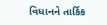વિધાનને તાર્કિક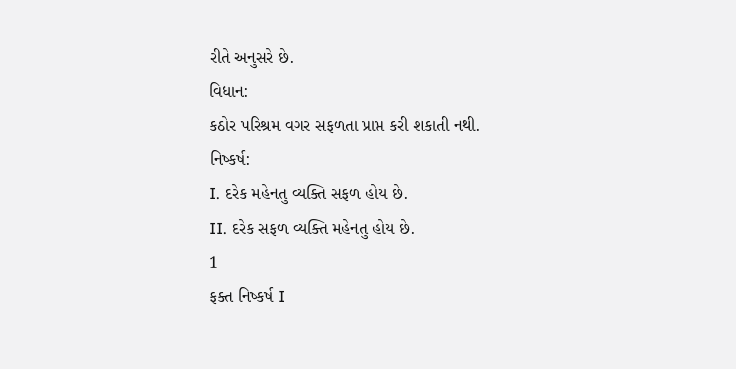રીતે અનુસરે છે.
વિધાન:
કઠોર પરિશ્રમ વગર સફળતા પ્રાપ્ત કરી શકાતી નથી.
નિષ્કર્ષ:
I. દરેક મહેનતુ વ્યક્તિ સફળ હોય છે.
II. દરેક સફળ વ્યક્તિ મહેનતુ હોય છે.
1
ફક્ત નિષ્કર્ષ I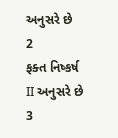અનુસરે છે
2
ફક્ત નિષ્કર્ષ II અનુસરે છે
3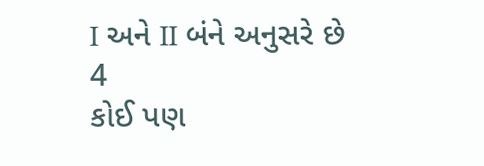I અને II બંને અનુસરે છે
4
કોઈ પણ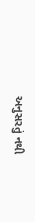અનુસરતું નથી